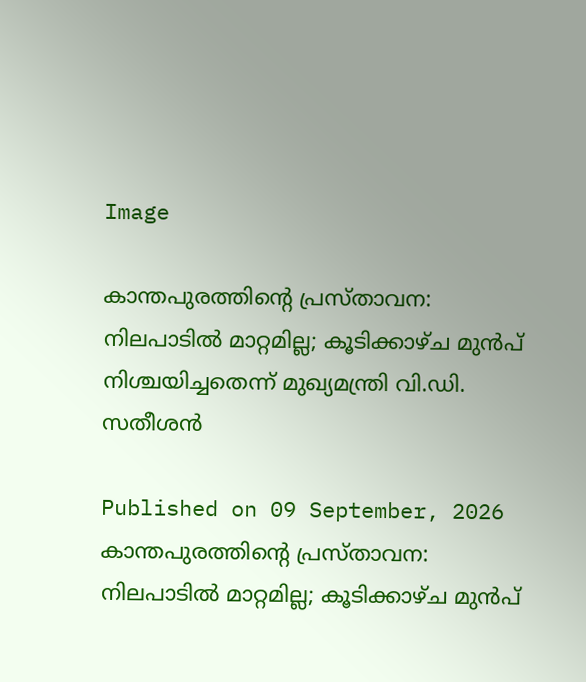Image

കാന്തപുരത്തിന്റെ പ്രസ്താവന: നിലപാടിൽ മാറ്റമില്ല; കൂടിക്കാഴ്ച മുൻപ് നിശ്ചയിച്ചതെന്ന് മുഖ്യമന്ത്രി വി.ഡി. സതീശൻ

Published on 09 September, 2026
കാന്തപുരത്തിന്റെ പ്രസ്താവന: നിലപാടിൽ മാറ്റമില്ല; കൂടിക്കാഴ്ച മുൻപ്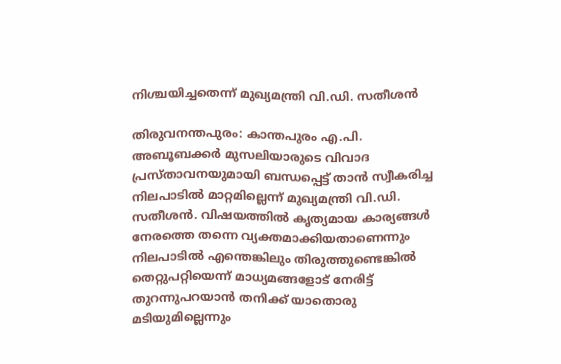നിശ്ചയിച്ചതെന്ന് മുഖ്യമന്ത്രി വി.ഡി. സതീശൻ

തിരുവനന്തപുരം: കാന്തപുരം എ.പി. അബൂബക്കർ മുസലിയാരുടെ വിവാദ പ്രസ്താവനയുമായി ബന്ധപ്പെട്ട് താൻ സ്വീകരിച്ച നിലപാടിൽ മാറ്റമില്ലെന്ന് മുഖ്യമന്ത്രി വി.ഡി. സതീശൻ. വിഷയത്തിൽ കൃത്യമായ കാര്യങ്ങൾ നേരത്തെ തന്നെ വ്യക്തമാക്കിയതാണെന്നും നിലപാടിൽ എന്തെങ്കിലും തിരുത്തുണ്ടെങ്കിൽ തെറ്റുപറ്റിയെന്ന് മാധ്യമങ്ങളോട് നേരിട്ട് തുറന്നുപറയാൻ തനിക്ക് യാതൊരു മടിയുമില്ലെന്നും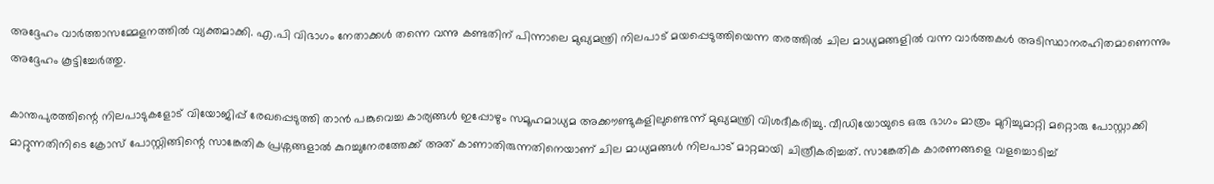അദ്ദേഹം വാർത്താസമ്മേളനത്തിൽ വ്യക്തമാക്കി. എ.പി വിഭാഗം നേതാക്കൾ തന്നെ വന്നു കണ്ടതിന് പിന്നാലെ മുഖ്യമന്ത്രി നിലപാട് മയപ്പെടുത്തിയെന്ന തരത്തിൽ ചില മാധ്യമങ്ങളിൽ വന്ന വാർത്തകൾ അടിസ്ഥാനരഹിതമാണെന്നും അദ്ദേഹം കൂട്ടിച്ചേർത്തു.

കാന്തപുരത്തിന്റെ നിലപാടുകളോട് വിയോജിപ്പ് രേഖപ്പെടുത്തി താൻ പങ്കുവെച്ച കാര്യങ്ങൾ ഇപ്പോഴും സമൂഹമാധ്യമ അക്കൗണ്ടുകളിലുണ്ടെന്ന് മുഖ്യമന്ത്രി വിശദീകരിച്ചു. വീഡിയോയുടെ ഒരു ഭാഗം മാത്രം മുറിച്ചുമാറ്റി മറ്റൊരു പോസ്റ്റാക്കി മാറ്റുന്നതിനിടെ ക്രോസ് പോസ്റ്റിങ്ങിന്റെ സാങ്കേതിക പ്രശ്നങ്ങളാൽ കുറച്ചുനേരത്തേക്ക് അത് കാണാതിരുന്നതിനെയാണ് ചില മാധ്യമങ്ങൾ നിലപാട് മാറ്റമായി ചിത്രീകരിച്ചത്. സാങ്കേതിക കാരണങ്ങളെ വളച്ചൊടിച്ച്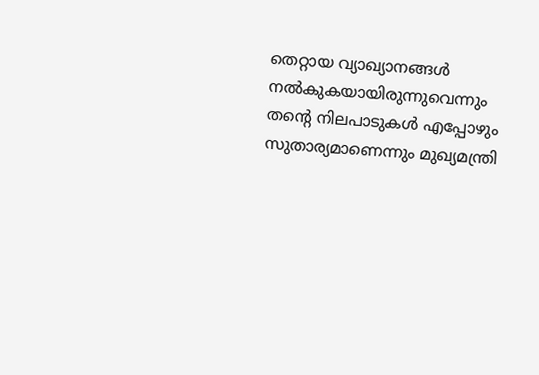തെറ്റായ വ്യാഖ്യാനങ്ങൾ നൽകുകയായിരുന്നുവെന്നും തന്റെ നിലപാടുകൾ എപ്പോഴും സുതാര്യമാണെന്നും മുഖ്യമന്ത്രി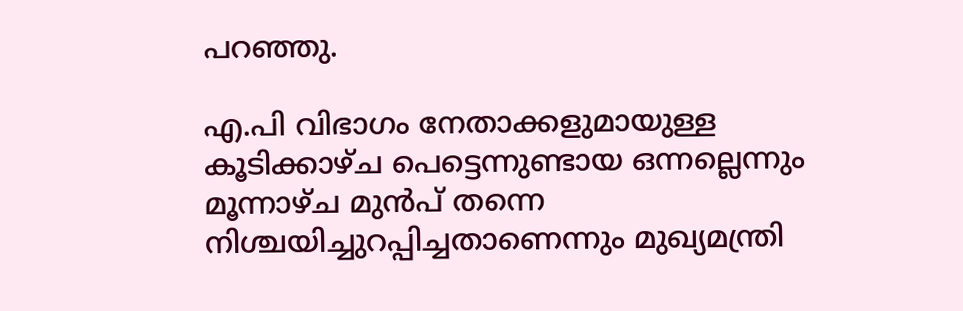പറഞ്ഞു.

എ.പി വിഭാഗം നേതാക്കളുമായുള്ള കൂടിക്കാഴ്ച പെട്ടെന്നുണ്ടായ ഒന്നല്ലെന്നും മൂന്നാഴ്ച മുൻപ് തന്നെ നിശ്ചയിച്ചുറപ്പിച്ചതാണെന്നും മുഖ്യമന്ത്രി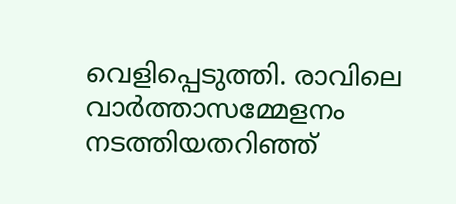വെളിപ്പെടുത്തി. രാവിലെ വാർത്താസമ്മേളനം നടത്തിയതറിഞ്ഞ്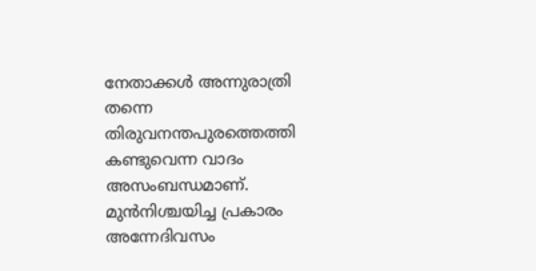നേതാക്കൾ അന്നുരാത്രി തന്നെ തിരുവനന്തപുരത്തെത്തി കണ്ടുവെന്ന വാദം അസംബന്ധമാണ്. മുൻനിശ്ചയിച്ച പ്രകാരം അന്നേദിവസം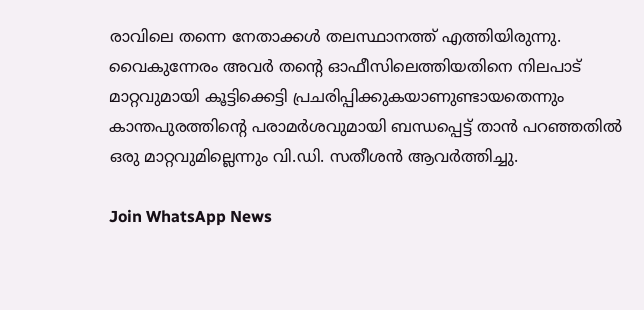രാവിലെ തന്നെ നേതാക്കൾ തലസ്ഥാനത്ത് എത്തിയിരുന്നു. വൈകുന്നേരം അവർ തന്റെ ഓഫീസിലെത്തിയതിനെ നിലപാട് മാറ്റവുമായി കൂട്ടിക്കെട്ടി പ്രചരിപ്പിക്കുകയാണുണ്ടായതെന്നും കാന്തപുരത്തിന്റെ പരാമർശവുമായി ബന്ധപ്പെട്ട് താൻ പറഞ്ഞതിൽ ഒരു മാറ്റവുമില്ലെന്നും വി.ഡി. സതീശൻ ആവർത്തിച്ചു.

Join WhatsApp News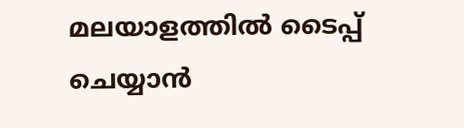മലയാളത്തില്‍ ടൈപ്പ് ചെയ്യാന്‍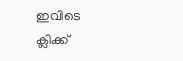ഇവിടെ ക്ലിക്ക്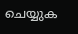ചെയ്യുക